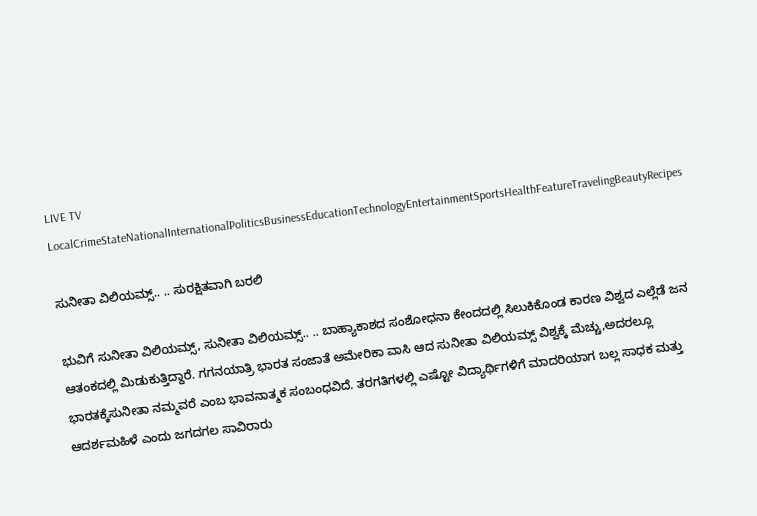LIVE TV LocalCrimeStateNationalInternationalPoliticsBusinessEducationTechnologyEntertainmentSportsHealthFeatureTravelingBeautyRecipes

ಸುನೀತಾ ವಿಲಿಯಮ್ಸ್.. .. ಸುರಕ್ಷಿತವಾಗಿ ಬರಲಿ

ಭುವಿಗೆ ಸುನೀತಾ ವಿಲಿಯಮ್ಸ್, ಸುನೀತಾ ವಿಲಿಯಮ್ಸ್.. .. ಬಾಹ್ಯಾಕಾಶದ ಸಂಶೋಧನಾ ಕೇಂದದಲ್ಲಿ ಸಿಲುಕಿಕೊಂಡ ಕಾರಣ ವಿಶ್ವದ ಎಲ್ಲೆಡೆ ಜನ ಆತಂಕದಲ್ಲಿ ಮಿಡುಕುತ್ತಿದ್ದಾರೆ. ಗಗನಯಾತ್ರಿ ಭಾರತ ಸಂಜಾತೆ ಅಮೇರಿಕಾ ವಾಸಿ ಆದ ಸುನೀತಾ ವಿಲಿಯಮ್ಸ್ ವಿಶ್ವಕ್ಕೆ ಮೆಚ್ಚು,ಅದರಲ್ಲೂ ಭಾರತಕ್ಕೆಸುನೀತಾ ನಮ್ಮವರೆ ಎಂಬ ಭಾವನಾತ್ಮಕ ಸಂಬಂಧವಿದೆ. ತರಗತಿಗಳಲ್ಲಿ ಎಷ್ಟೋ ವಿದ್ಯಾರ್ಥಿಗಳಿಗೆ ಮಾದರಿಯಾಗ ಬಲ್ಲ ಸಾಧಕ ಮತ್ತು ಆದರ್ಶಮಹಿಳೆ ಎಂದು ಜಗದಗಲ ಸಾವಿರಾರು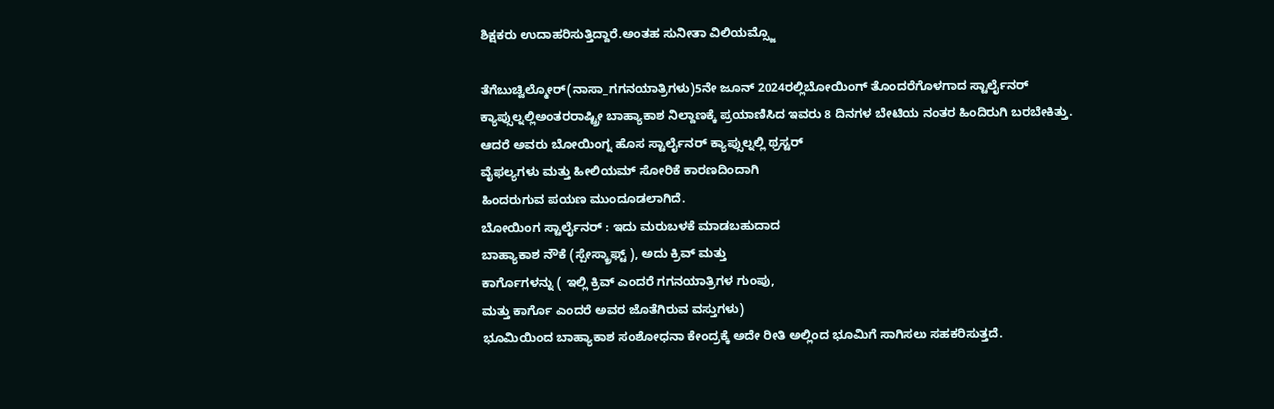ಶಿಕ್ಷಕರು ಉದಾಹರಿಸುತ್ತಿದ್ದಾರೆ.ಅಂತಹ ಸುನೀತಾ ವಿಲಿಯಮ್ಸ್ಜೊ

ತೆಗೆಬುಚ್ವಿಲ್ಮೋರ್(ನಾಸಾ_ಗಗನಯಾತ್ರಿಗಳು)5ನೇ ಜೂನ್ 2024ರಲ್ಲಿಬೋಯಿಂಗ್ ತೊಂದರೆಗೊಳಗಾದ ಸ್ಟಾರ್ಲೈನರ್ ಕ್ಯಾಪ್ಸುಲ್ನಲ್ಲಿಅಂತರರಾಷ್ಟ್ರೀ ಬಾಹ್ಯಾಕಾಶ ನಿಲ್ದಾಣಕ್ಕೆ ಪ್ರಯಾಣಿಸಿದ ಇವರು 8 ದಿನಗಳ ಬೇಟಿಯ ನಂತರ ಹಿಂದಿರುಗಿ ಬರಬೇಕಿತ್ತು. ಆದರೆ ಅವರು ಬೋಯಿಂಗ್ನ ಹೊಸ ಸ್ಟಾರ್ಲೈನರ್ ಕ್ಯಾಪ್ಸುಲ್ನಲ್ಲಿ ಥ್ರಸ್ಟರ್
ವೈಫಲ್ಯಗಳು ಮತ್ತು ಹೀಲಿಯಮ್ ಸೋರಿಕೆ ಕಾರಣದಿಂದಾಗಿ
ಹಿಂದರುಗುವ ಪಯಣ ಮುಂದೂಡಲಾಗಿದೆ.
ಬೋಯಿಂಗ ಸ್ಟಾರ್ಲೈನರ್ : ಇದು ಮರುಬಳಕೆ ಮಾಡಬಹುದಾದ
ಬಾಹ್ಯಾಕಾಶ ನೌಕೆ (ಸ್ಪೇಸ್ಕ್ರಾಫ್ಟ್ ), ಅದು ಕ್ರಿವ್ ಮತ್ತು
ಕಾರ್ಗೊಗಳನ್ನು ( ಇಲ್ಲಿ ಕ್ರಿವ್ ಎಂದರೆ ಗಗನಯಾತ್ರಿಗಳ ಗುಂಪು,
ಮತ್ತು ಕಾರ್ಗೊ ಎಂದರೆ ಅವರ ಜೊತೆಗಿರುವ ವಸ್ತುಗಳು)
ಭೂಮಿಯಿಂದ ಬಾಹ್ಯಾಕಾಶ ಸಂಶೋಧನಾ ಕೇಂದ್ರಕ್ಕೆ ಅದೇ ರೀತಿ ಅಲ್ಲಿಂದ ಭೂಮಿಗೆ ಸಾಗಿಸಲು ಸಹಕರಿಸುತ್ತದೆ.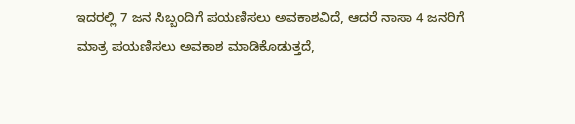ಇದರಲ್ಲಿ 7 ಜನ ಸಿಬ್ಬಂದಿಗೆ ಪಯಣಿಸಲು ಅವಕಾಶವಿದೆ, ಆದರೆ ನಾಸಾ 4 ಜನರಿಗೆ ಮಾತ್ರ ಪಯಣಿಸಲು ಅವಕಾಶ ಮಾಡಿಕೊಡುತ್ತದೆ,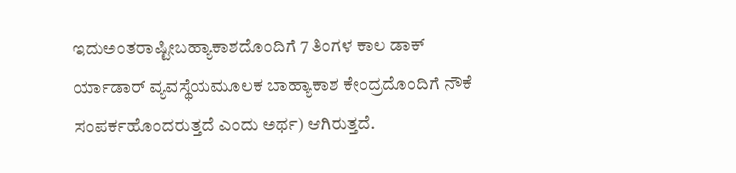ಇದುಅಂತರಾಷ್ಟೀಬಹ್ಯಾಕಾಶದೊಂದಿಗೆ 7 ತಿಂಗಳ ಕಾಲ ಡಾಕ್ ರ್ಯಾಡಾರ್ ವ್ಯವಸ್ಥೆಯಮೂಲಕ ಬಾಹ್ಯಾಕಾಶ ಕೇಂದ್ರದೊಂದಿಗೆ ನೌಕೆ ಸಂಪರ್ಕಹೊಂದರುತ್ತದೆ ಎಂದು ಅರ್ಥ) ಆಗಿರುತ್ತದೆ.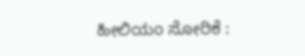ಹೀಲಿಯಂ ಸೋರಿಕೆ :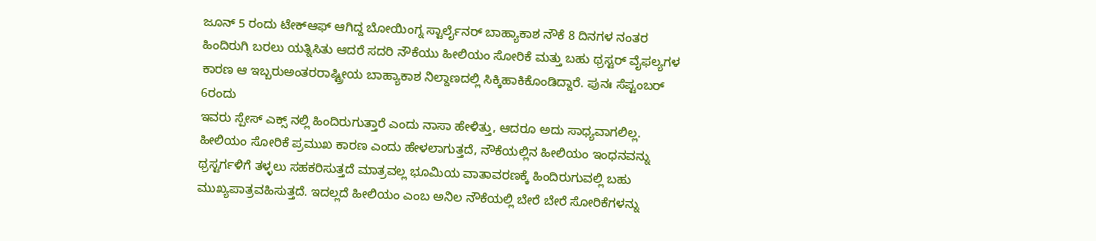ಜೂನ್ 5 ರಂದು ಟೇಕ್ಆಫ್ ಆಗಿದ್ದ ಬೋಯಿಂಗ್ನ ಸ್ಟಾರ್ಲೈನರ್ ಬಾಹ್ಯಾಕಾಶ ನೌಕೆ 8 ದಿನಗಳ ನಂತರ ಹಿಂದಿರುಗಿ ಬರಲು ಯತ್ನಿಸಿತು ಆದರೆ ಸದರಿ ನೌಕೆಯು ಹೀಲಿಯಂ ಸೋರಿಕೆ ಮತ್ತು ಬಹು ಥ್ರಸ್ಟರ್ ವೈಫಲ್ಯಗಳ ಕಾರಣ ಆ ಇಬ್ಬರುಅಂತರರಾಷ್ಟ್ರೀಯ ಬಾಹ್ಯಾಕಾಶ ನಿಲ್ದಾಣದಲ್ಲಿ ಸಿಕ್ಕಿಹಾಕಿಕೊಂಡಿದ್ದಾರೆ. ಪುನಃ ಸೆಪ್ಟಂಬರ್ 6ರಂದು
ಇವರು ಸ್ಪೇಸ್ ಎಕ್ಸ್ ನಲ್ಲಿ ಹಿಂದಿರುಗುತ್ತಾರೆ ಎಂದು ನಾಸಾ ಹೇಳಿತ್ತು, ಆದರೂ ಅದು ಸಾಧ್ಯವಾಗಲಿಲ್ಲ. ಹೀಲಿಯಂ ಸೋರಿಕೆ ಪ್ರಮುಖ ಕಾರಣ ಎಂದು ಹೇಳಲಾಗುತ್ತದೆ, ನೌಕೆಯಲ್ಲಿನ ಹೀಲಿಯಂ ಇಂಧನವನ್ನು ಥ್ರಸ್ಟರ್ಗಳಿಗೆ ತಳ್ಳಲು ಸಹಕರಿಸುತ್ತದೆ ಮಾತ್ರವಲ್ಲ ಭೂಮಿಯ ವಾತಾವರಣಕ್ಕೆ ಹಿಂದಿರುಗುವಲ್ಲಿ ಬಹು ಮುಖ್ಯಪಾತ್ರವಹಿಸುತ್ತದೆ. ಇದಲ್ಲದೆ ಹೀಲಿಯಂ ಎಂಬ ಅನಿಲ ನೌಕೆಯಲ್ಲಿ ಬೇರೆ ಬೇರೆ ಸೋರಿಕೆಗಳನ್ನು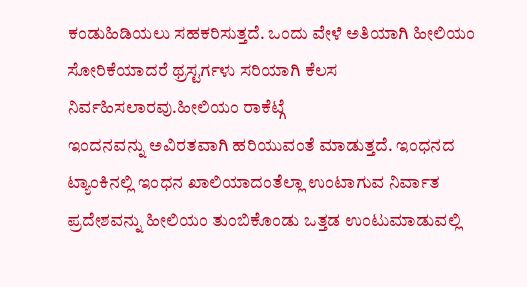ಕಂಡುಹಿಡಿಯಲು ಸಹಕರಿಸುತ್ತದೆ. ಒಂದು ವೇಳೆ ಅತಿಯಾಗಿ ಹೀಲಿಯಂ ಸೋರಿಕೆಯಾದರೆ ಥ್ರಸ್ಟರ್ಗಳು ಸರಿಯಾಗಿ ಕೆಲಸ ನಿರ್ವಹಿಸಲಾರವು.ಹೀಲಿಯಂ ರಾಕೆಟ್ಗೆ
ಇಂದನವನ್ನು ಅವಿರತವಾಗಿ ಹರಿಯುವಂತೆ ಮಾಡುತ್ತದೆ. ಇಂಧನದ
ಟ್ಯಾಂಕಿನಲ್ಲಿ ಇಂಧನ ಖಾಲಿಯಾದಂತೆಲ್ಲಾ ಉಂಟಾಗುವ ನಿರ್ವಾತ
ಪ್ರದೇಶವನ್ನು ಹೀಲಿಯಂ ತುಂಬಿಕೊಂಡು ಒತ್ತಡ ಉಂಟುಮಾಡುವಲ್ಲಿ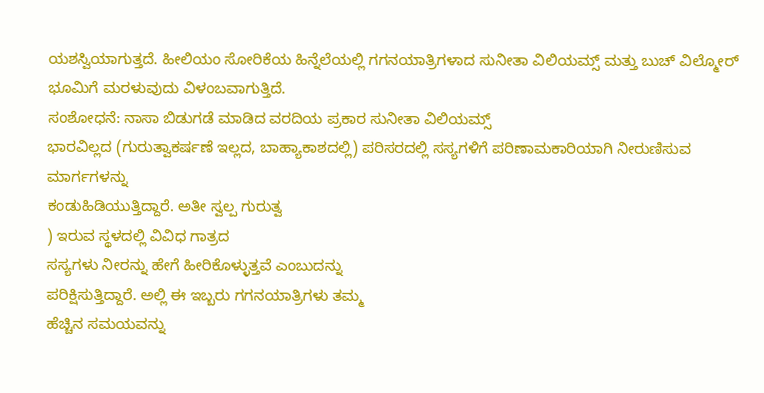ಯಶಸ್ವಿಯಾಗುತ್ತದೆ. ಹೀಲಿಯಂ ಸೋರಿಕೆಯ ಹಿನ್ನೆಲೆಯಲ್ಲಿ ಗಗನಯಾತ್ರಿಗಳಾದ ಸುನೀತಾ ವಿಲಿಯಮ್ಸ್ ಮತ್ತು ಬುಚ್ ವಿಲ್ಮೋರ್ ಭೂಮಿಗೆ ಮರಳುವುದು ವಿಳಂಬವಾಗುತ್ತಿದೆ.
ಸಂಶೋಧನೆ: ನಾಸಾ ಬಿಡುಗಡೆ ಮಾಡಿದ ವರದಿಯ ಪ್ರಕಾರ ಸುನೀತಾ ವಿಲಿಯಮ್ಸ್
ಭಾರವಿಲ್ಲದ (ಗುರುತ್ವಾಕರ್ಷಣೆ ಇಲ್ಲದ, ಬಾಹ್ಯಾಕಾಶದಲ್ಲಿ) ಪರಿಸರದಲ್ಲಿ ಸಸ್ಯಗಳಿಗೆ ಪರಿಣಾಮಕಾರಿಯಾಗಿ ನೀರುಣಿಸುವ ಮಾರ್ಗಗಳನ್ನು
ಕಂಡುಹಿಡಿಯುತ್ತಿದ್ದಾರೆ. ಅತೀ ಸ್ವಲ್ಪ ಗುರುತ್ವ
) ಇರುವ ಸ್ಥಳದಲ್ಲಿ ವಿವಿಧ ಗಾತ್ರದ
ಸಸ್ಯಗಳು ನೀರನ್ನು ಹೇಗೆ ಹೀರಿಕೊಳ್ಳುತ್ತವೆ ಎಂಬುದನ್ನು
ಪರಿಕ್ಷಿಸುತ್ತಿದ್ದಾರೆ. ಅಲ್ಲಿ ಈ ಇಬ್ಬರು ಗಗನಯಾತ್ರಿಗಳು ತಮ್ಮ
ಹೆಚ್ಚಿನ ಸಮಯವನ್ನು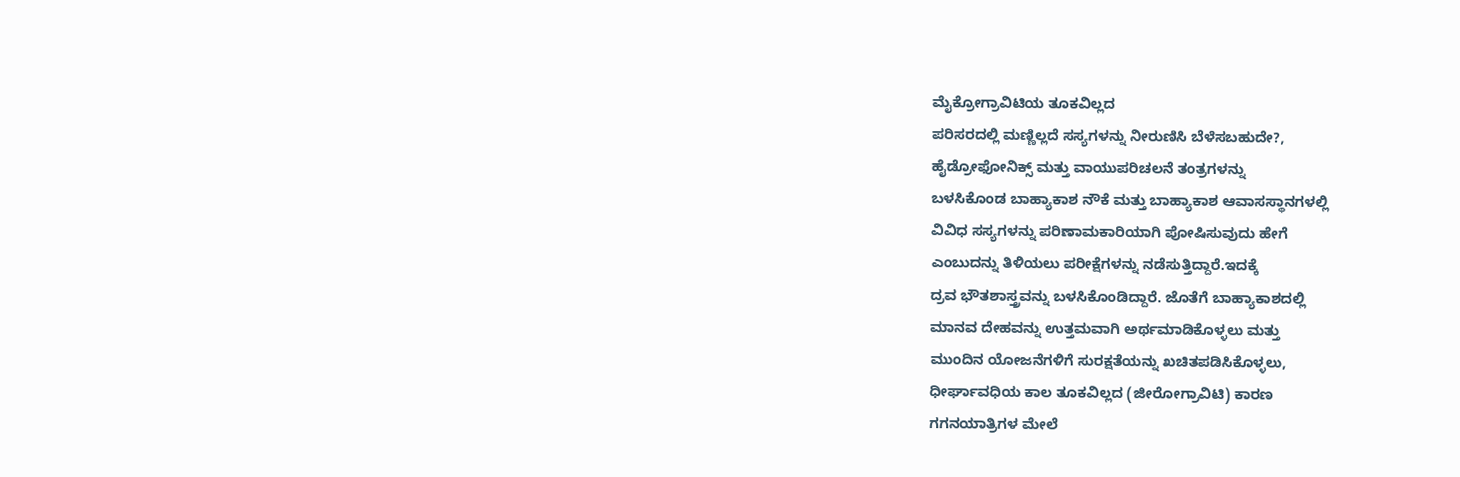ಮೈಕ್ರೋಗ್ರಾವಿಟಿಯ ತೂಕವಿಲ್ಲದ
ಪರಿಸರದಲ್ಲಿ ಮಣ್ಣಿಲ್ಲದೆ ಸಸ್ಯಗಳನ್ನು ನೀರುಣಿಸಿ ಬೆಳೆಸಬಹುದೇ?,
ಹೈಡ್ರೋಫೋನಿಕ್ಸ್ ಮತ್ತು ವಾಯುಪರಿಚಲನೆ ತಂತ್ರಗಳನ್ನು
ಬಳಸಿಕೊಂಡ ಬಾಹ್ಯಾಕಾಶ ನೌಕೆ ಮತ್ತು ಬಾಹ್ಯಾಕಾಶ ಆವಾಸಸ್ಥಾನಗಳಲ್ಲಿ
ವಿವಿಧ ಸಸ್ಯಗಳನ್ನು ಪರಿಣಾಮಕಾರಿಯಾಗಿ ಪೋಷಿಸುವುದು ಹೇಗೆ
ಎಂಬುದನ್ನು ತಿಳಿಯಲು ಪರೀಕ್ಷೆಗಳನ್ನು ನಡೆಸುತ್ತಿದ್ದಾರೆ.ಇದಕ್ಕೆ
ದ್ರವ ಭೌತಶಾಸ್ತ್ರವನ್ನು ಬಳಸಿಕೊಂಡಿದ್ದಾರೆ. ಜೊತೆಗೆ ಬಾಹ್ಯಾಕಾಶದಲ್ಲಿ
ಮಾನವ ದೇಹವನ್ನು ಉತ್ತಮವಾಗಿ ಅರ್ಥಮಾಡಿಕೊಳ್ಳಲು ಮತ್ತು
ಮುಂದಿನ ಯೋಜನೆಗಳಿಗೆ ಸುರಕ್ಷತೆಯನ್ನು ಖಚಿತಪಡಿಸಿಕೊಳ್ಳಲು,
ಧೀರ್ಘಾವಧಿಯ ಕಾಲ ತೂಕವಿಲ್ಲದ (ಜೀರೋಗ್ರಾವಿಟಿ) ಕಾರಣ
ಗಗನಯಾತ್ರಿಗಳ ಮೇಲೆ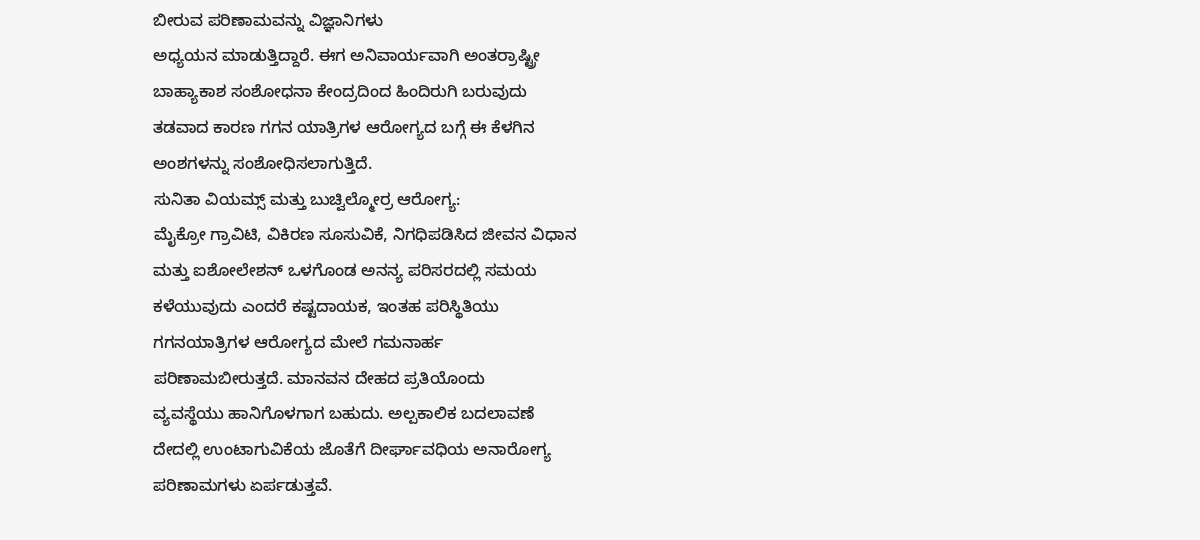ಬೀರುವ ಪರಿಣಾಮವನ್ನು ವಿಜ್ಞಾನಿಗಳು
ಅಧ್ಯಯನ ಮಾಡುತ್ತಿದ್ದಾರೆ. ಈಗ ಅನಿವಾರ್ಯವಾಗಿ ಅಂತರ್ರಾಷ್ಟ್ರೀ
ಬಾಹ್ಯಾಕಾಶ ಸಂಶೋಧನಾ ಕೇಂದ್ರದಿಂದ ಹಿಂದಿರುಗಿ ಬರುವುದು
ತಡವಾದ ಕಾರಣ ಗಗನ ಯಾತ್ರಿಗಳ ಆರೋಗ್ಯದ ಬಗ್ಗೆ ಈ ಕೆಳಗಿನ
ಅಂಶಗಳನ್ನು ಸಂಶೋಧಿಸಲಾಗುತ್ತಿದೆ.
ಸುನಿತಾ ವಿಯಮ್ಸ್ ಮತ್ತು ಬುಚ್ವಿಲ್ಮೋರ್ರ ಆರೋಗ್ಯ:
ಮೈಕ್ರೋ ಗ್ರಾವಿಟಿ, ವಿಕಿರಣ ಸೂಸುವಿಕೆ, ನಿಗಧಿಪಡಿಸಿದ ಜೀವನ ವಿಧಾನ
ಮತ್ತು ಐಶೋಲೇಶನ್ ಒಳಗೊಂಡ ಅನನ್ಯ ಪರಿಸರದಲ್ಲಿ ಸಮಯ
ಕಳೆಯುವುದು ಎಂದರೆ ಕಷ್ಟದಾಯಕ, ಇಂತಹ ಪರಿಸ್ಥಿತಿಯು
ಗಗನಯಾತ್ರಿಗಳ ಆರೋಗ್ಯದ ಮೇಲೆ ಗಮನಾರ್ಹ
ಪರಿಣಾಮಬೀರುತ್ತದೆ. ಮಾನವನ ದೇಹದ ಪ್ರತಿಯೊಂದು
ವ್ಯವಸ್ಥೆಯು ಹಾನಿಗೊಳಗಾಗ ಬಹುದು. ಅಲ್ಪಕಾಲಿಕ ಬದಲಾವಣೆ
ದೇದಲ್ಲಿ ಉಂಟಾಗುವಿಕೆಯ ಜೊತೆಗೆ ದೀರ್ಘಾವಧಿಯ ಅನಾರೋಗ್ಯ
ಪರಿಣಾಮಗಳು ಏರ್ಪಡುತ್ತವೆ.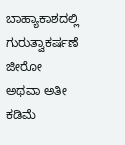ಬಾಹ್ಯಾಕಾಶದಲ್ಲಿ ಗುರುತ್ವಾಕರ್ಷಣೆ
ಜೀರೋ ಅಥವಾ ಅತೀ ಕಡಿಮೆ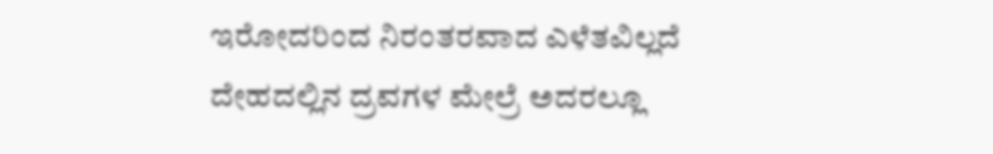ಇರೋದರಿಂದ ನಿರಂತರವಾದ ಎಳೆತವಿಲ್ಲದೆ
ದೇಹದಲ್ಲಿನ ದ್ರವಗಳ ಮೇಲ್ರೆ ಅದರಲ್ಲೂ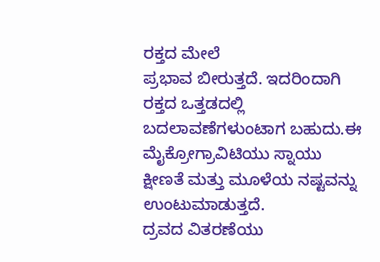ರಕ್ತದ ಮೇಲೆ
ಪ್ರಭಾವ ಬೀರುತ್ತದೆ. ಇದರಿಂದಾಗಿ ರಕ್ತದ ಒತ್ತಡದಲ್ಲಿ
ಬದಲಾವಣೆಗಳುಂಟಾಗ ಬಹುದು.ಈ ಮೈಕ್ರೋಗ್ರಾವಿಟಿಯು ಸ್ನಾಯು
ಕ್ಷೀಣತೆ ಮತ್ತು ಮೂಳೆಯ ನಷ್ಟವನ್ನು ಉಂಟುಮಾಡುತ್ತದೆ.
ದ್ರವದ ವಿತರಣೆಯು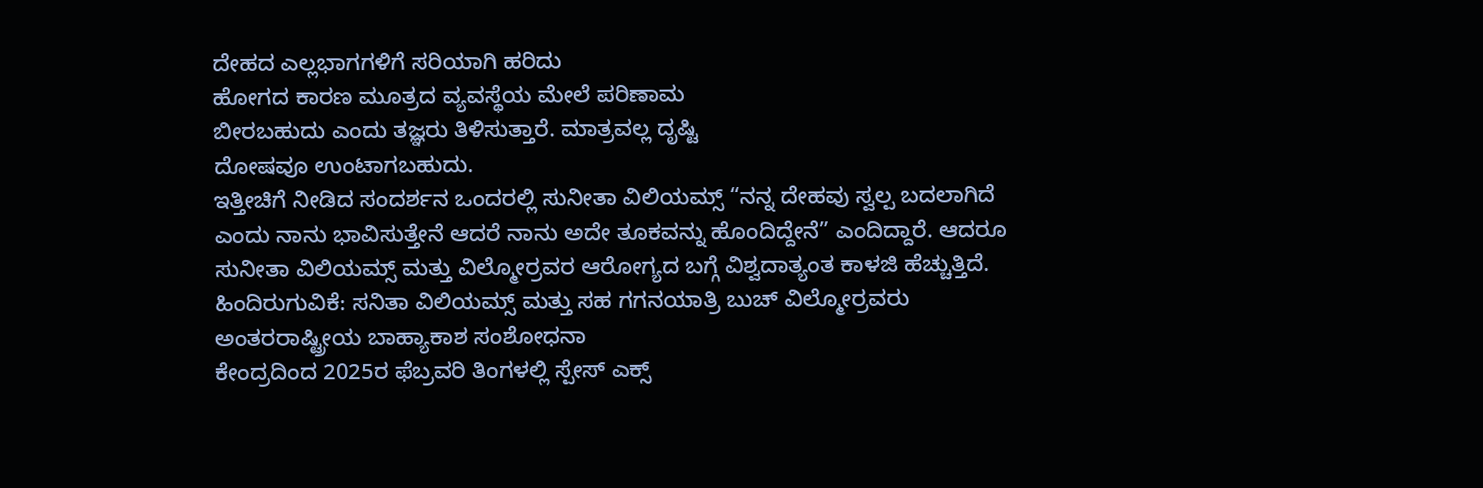ದೇಹದ ಎಲ್ಲಭಾಗಗಳಿಗೆ ಸರಿಯಾಗಿ ಹರಿದು
ಹೋಗದ ಕಾರಣ ಮೂತ್ರದ ವ್ಯವಸ್ಥೆಯ ಮೇಲೆ ಪರಿಣಾಮ
ಬೀರಬಹುದು ಎಂದು ತಜ್ಞರು ತಿಳಿಸುತ್ತಾರೆ. ಮಾತ್ರವಲ್ಲ ದೃಷ್ಟಿ
ದೋಷವೂ ಉಂಟಾಗಬಹುದು.
ಇತ್ತೀಚಿಗೆ ನೀಡಿದ ಸಂದರ್ಶನ ಒಂದರಲ್ಲಿ ಸುನೀತಾ ವಿಲಿಯಮ್ಸ್ “ನನ್ನ ದೇಹವು ಸ್ವಲ್ಪ ಬದಲಾಗಿದೆ ಎಂದು ನಾನು ಭಾವಿಸುತ್ತೇನೆ ಆದರೆ ನಾನು ಅದೇ ತೂಕವನ್ನು ಹೊಂದಿದ್ದೇನೆ” ಎಂದಿದ್ದಾರೆ. ಆದರೂ ಸುನೀತಾ ವಿಲಿಯಮ್ಸ್ ಮತ್ತು ವಿಲ್ಮೋರ್ರವರ ಆರೋಗ್ಯದ ಬಗ್ಗೆ ವಿಶ್ವದಾತ್ಯಂತ ಕಾಳಜಿ ಹೆಚ್ಚುತ್ತಿದೆ. ಹಿಂದಿರುಗುವಿಕೆ: ಸನಿತಾ ವಿಲಿಯಮ್ಸ್ ಮತ್ತು ಸಹ ಗಗನಯಾತ್ರಿ ಬುಚ್ ವಿಲ್ಮೋರ್ರವರು ಅಂತರರಾಷ್ಟ್ರೀಯ ಬಾಹ್ಯಾಕಾಶ ಸಂಶೋಧನಾ
ಕೇಂದ್ರದಿಂದ 2025ರ ಫೆಬ್ರವರಿ ತಿಂಗಳಲ್ಲಿ ಸ್ಪೇಸ್ ಎಕ್ಸ್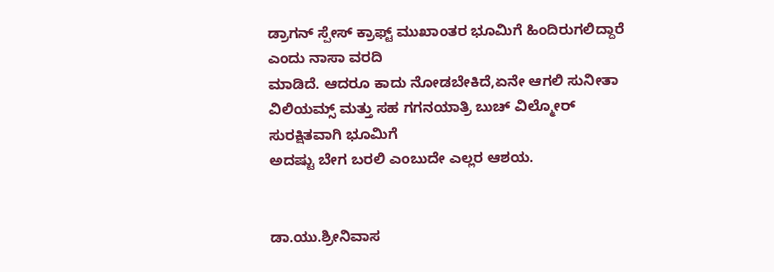ಡ್ರಾಗನ್ ಸ್ಪೇಸ್ ಕ್ರಾಫ್ಟ್ ಮುಖಾಂತರ ಭೂಮಿಗೆ ಹಿಂದಿರುಗಲಿದ್ದಾರೆ ಎಂದು ನಾಸಾ ವರದಿ
ಮಾಡಿದೆ. ಆದರೂ ಕಾದು ನೋಡಬೇಕಿದೆ,ಏನೇ ಆಗಲಿ ಸುನೀತಾ ವಿಲಿಯಮ್ಸ್ ಮತ್ತು ಸಹ ಗಗನಯಾತ್ರಿ ಬುಚ್ ವಿಲ್ಮೋರ್ ಸುರಕ್ಷಿತವಾಗಿ ಭೂಮಿಗೆ
ಅದಷ್ಟು ಬೇಗ ಬರಲಿ ಎಂಬುದೇ ಎಲ್ಲರ ಆಶಯ.


ಡಾ.ಯು.ಶ್ರೀನಿವಾಸ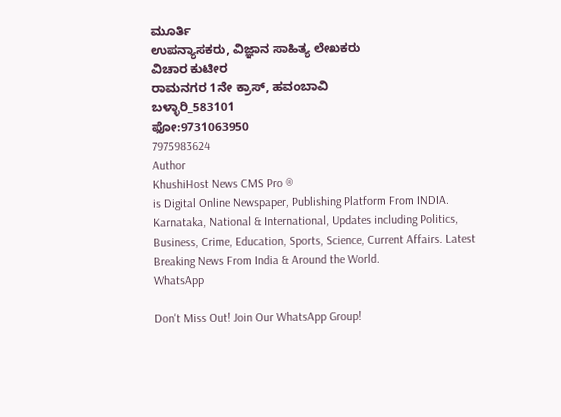ಮೂರ್ತಿ
ಉಪನ್ಯಾಸಕರು, ವಿಜ್ಞಾನ ಸಾಹಿತ್ಯ ಲೇಖಕರು
ವಿಚಾರ ಕುಟೀರ
ರಾಮನಗರ 1ನೇ ಕ್ರಾಸ್, ಹವಂಬಾವಿ
ಬಳ್ಳಾರಿ_583101
ಫೋ:9731063950
7975983624
Author
KhushiHost News CMS Pro ®
is Digital Online Newspaper, Publishing Platform From INDIA. Karnataka, National & International, Updates including Politics, Business, Crime, Education, Sports, Science, Current Affairs. Latest Breaking News From India & Around the World.
WhatsApp

Don't Miss Out! Join Our WhatsApp Group!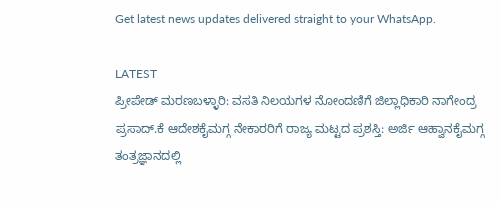Get latest news updates delivered straight to your WhatsApp.

LATEST
ಪ್ರೀಪೇಡ್ ಮರಣಬಳ್ಳಾರಿ: ವಸತಿ ನಿಲಯಗಳ ನೋಂದಣಿಗೆ ಜಿಲ್ಲಾಧಿಕಾರಿ ನಾಗೇಂದ್ರ ಪ್ರಸಾದ್.ಕೆ ಆದೇಶಕೈಮಗ್ಗ ನೇಕಾರರಿಗೆ ರಾಜ್ಯ ಮಟ್ಟದ ಪ್ರಶಸ್ತಿ: ಅರ್ಜಿ ಆಹ್ವಾನಕೈಮಗ್ಗ ತಂತ್ರಜ್ಞಾನದಲ್ಲಿ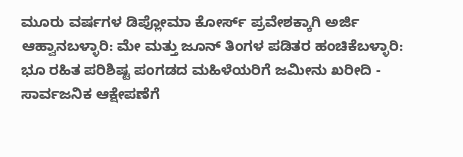ಮೂರು ವರ್ಷಗಳ ಡಿಪ್ಲೋಮಾ ಕೋರ್ಸ್ ಪ್ರವೇಶಕ್ಕಾಗಿ ಅರ್ಜಿ ಆಹ್ವಾನಬಳ್ಳಾರಿ: ಮೇ ಮತ್ತು ಜೂನ್ ತಿಂಗಳ ಪಡಿತರ ಹಂಚಿಕೆಬಳ್ಳಾರಿ: ಭೂ ರಹಿತ ಪರಿಶಿಷ್ಟ ಪಂಗಡದ ಮಹಿಳೆಯರಿಗೆ ಜಮೀನು ಖರೀದಿ - ಸಾರ್ವಜನಿಕ ಆಕ್ಷೇಪಣೆಗೆ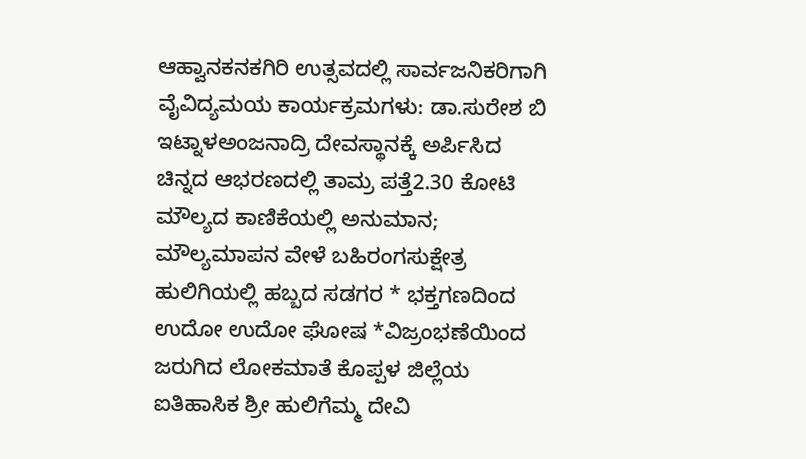ಆಹ್ವಾನಕನಕಗಿರಿ ಉತ್ಸವದಲ್ಲಿ ಸಾರ್ವಜನಿಕರಿಗಾಗಿ ವೈವಿದ್ಯಮಯ ಕಾರ್ಯಕ್ರಮಗಳು: ಡಾ.ಸುರೇಶ ಬಿ ಇಟ್ನಾಳಅಂಜನಾದ್ರಿ ದೇವಸ್ಥಾನಕ್ಕೆ ಅರ್ಪಿಸಿದ ಚಿನ್ನದ ಆಭರಣದಲ್ಲಿ ತಾಮ್ರ ಪತ್ತೆ2.30 ಕೋಟಿ ಮೌಲ್ಯದ ಕಾಣಿಕೆಯಲ್ಲಿ ಅನುಮಾನ; ಮೌಲ್ಯಮಾಪನ ವೇಳೆ ಬಹಿರಂಗಸುಕ್ಷೇತ್ರ ಹುಲಿಗಿಯಲ್ಲಿ ಹಬ್ಬದ ಸಡಗರ * ಭಕ್ತಗಣದಿಂದ ಉದೋ ಉದೋ ಘೋಷ *ವಿಜ್ರಂಭಣೆಯಿಂದ ಜರುಗಿದ ಲೋಕಮಾತೆ ಕೊಪ್ಪಳ ಜಿಲ್ಲೆಯ ಐತಿಹಾಸಿಕ ಶ್ರೀ ಹುಲಿಗೆಮ್ಮ ದೇವಿ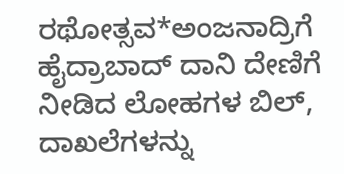ರಥೋತ್ಸವ*ಅಂಜನಾದ್ರಿಗೆ ಹೈದ್ರಾಬಾದ್ ದಾನಿ ದೇಣಿಗೆ ನೀಡಿದ ಲೋಹಗಳ ಬಿಲ್, ದಾಖಲೆಗಳನ್ನು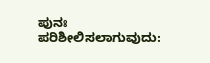ಪುನಃ ಪರಿಶೀಲಿಸಲಾಗುವುದು: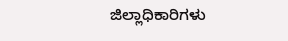ಜಿಲ್ಲಾಧಿಕಾರಿಗಳು